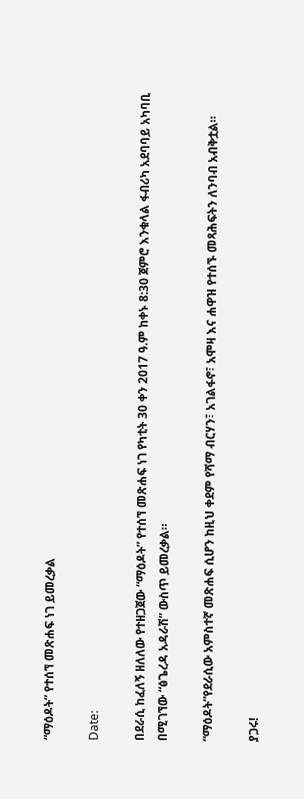“ማዕዶት” የተሰኘ መጽሐፍ ነገ ይመረቃል

Date:

በደራሲ ከፈለኝ ዘለለው የተዘጋጀው “ማዕዶት” የተሰኘ መጽሐፍ ነገ የካቲት 30 ቀን 2017 ዓ.ም ከቀኑ 8:30 ጀምሮ እንቁላል ፋብሪካ አደባባይ አካባቢ በሚገኘው “ፅጌረዳ አዳራሽ” ውስጥ ይመረቃል።

“ማዕዶት”የደራሲው አምስተኛ መጽሐፍ ሲሆን ከዚህ ቀደም የሻማ ብርሃን፣ አገልፋኖ፣ አሞዛ እና ሐዋዝ የተሰኙ መጻሕፍትን ለንባብ አብቅቷል።

ያጋሩ!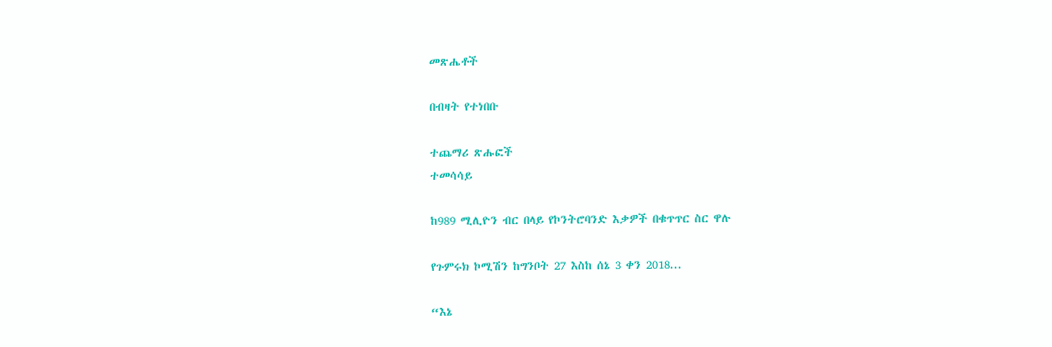መጽሔቶች

በብዛት የተነበቡ

ተጨማሪ ጽሑፎች
ተመሳሳይ

ከ989 ሚሊዮን ብር በላይ የኮንትሮባንድ እቃዎች በቁጥጥር ስር ዋሉ

የጉምሩክ ኮሚሽን ከግንቦት 27 እስከ ሰኔ 3 ቀን 2018...

“እኔ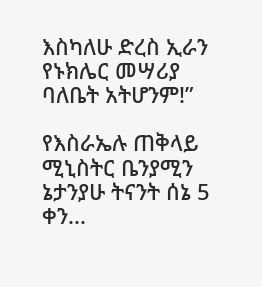እስካለሁ ድረስ ኢራን የኑክሌር መሣሪያ ባለቤት አትሆንም!”

የእስራኤሉ ጠቅላይ ሚኒስትር ቤንያሚን ኔታንያሁ ትናንት ሰኔ 5 ቀን...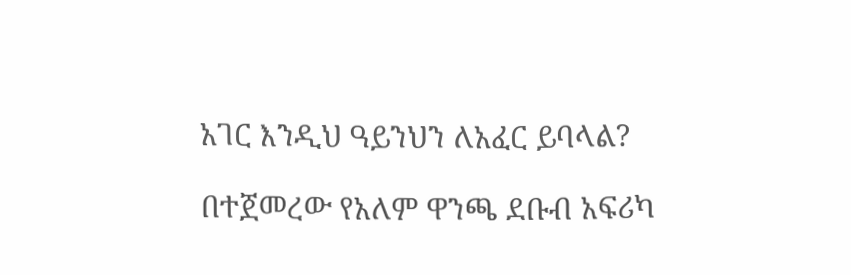አገር እንዲህ ዓይንህን ለአፈር ይባላል?

በተጀመረው የአለም ዋንጫ ደቡብ አፍሪካ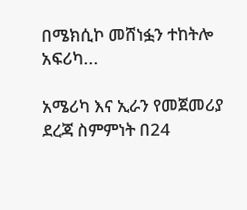በሜክሲኮ መሸነፏን ተከትሎ አፍሪካ...

አሜሪካ እና ኢራን የመጀመሪያ ደረጃ ስምምነት በ24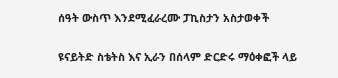ሰዓት ውስጥ እንደሚፈራረሙ ፓኪስታን አስታወቀች

ዩናይትድ ስቴትስ እና ኢራን በሰላም ድርድሩ ማዕቀፎች ላይ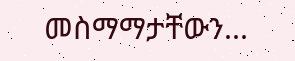መስማማታቸውን...